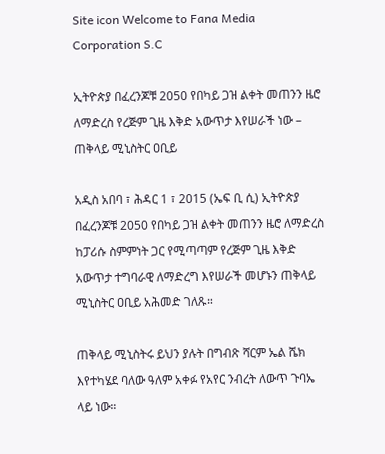Site icon Welcome to Fana Media Corporation S.C

ኢትዮጵያ በፈረንጆቹ 2050 የበካይ ጋዝ ልቀት መጠንን ዜሮ ለማድረስ የረጅም ጊዜ እቅድ አውጥታ እየሠራች ነው – ጠቅላይ ሚኒስትር ዐቢይ

አዲስ አበባ ፣ ሕዳር 1 ፣ 2015 (ኤፍ ቢ ሲ) ኢትዮጵያ በፈረንጆቹ 2050 የበካይ ጋዝ ልቀት መጠንን ዜሮ ለማድረስ ከፓሪሱ ስምምነት ጋር የሚጣጣም የረጅም ጊዜ እቅድ አውጥታ ተግባራዊ ለማድረግ እየሠራች መሆኑን ጠቅላይ ሚኒስትር ዐቢይ አሕመድ ገለጹ።

ጠቅላይ ሚኒስትሩ ይህን ያሉት በግብጽ ሻርም ኤል ሼክ እየተካሄደ ባለው ዓለም አቀፉ የአየር ንብረት ለውጥ ጉባኤ ላይ ነው።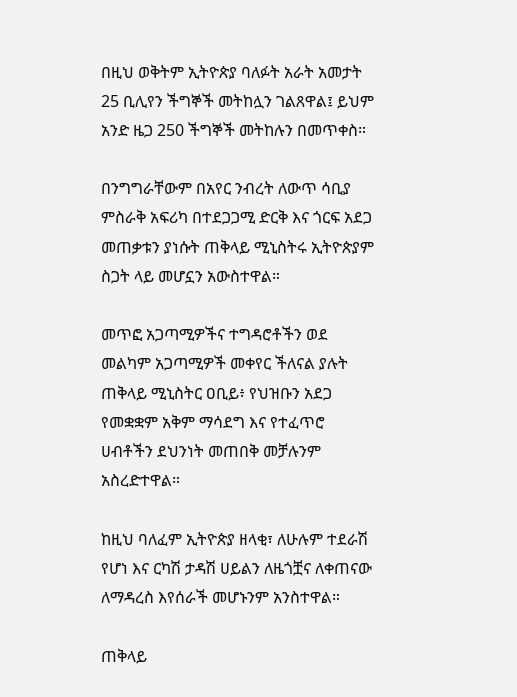በዚህ ወቅትም ኢትዮጵያ ባለፉት አራት አመታት 25 ቢሊየን ችግኞች መትከሏን ገልጸዋል፤ ይህም አንድ ዜጋ 250 ችግኞች መትከሉን በመጥቀስ።

በንግግራቸውም በአየር ንብረት ለውጥ ሳቢያ ምስራቅ አፍሪካ በተደጋጋሚ ድርቅ እና ጎርፍ አደጋ መጠቃቱን ያነሱት ጠቅላይ ሚኒስትሩ ኢትዮጵያም ስጋት ላይ መሆኗን አውስተዋል።

መጥፎ አጋጣሚዎችና ተግዳሮቶችን ወደ መልካም አጋጣሚዎች መቀየር ችለናል ያሉት ጠቅላይ ሚኒስትር ዐቢይ፥ የህዝቡን አደጋ የመቋቋም አቅም ማሳደግ እና የተፈጥሮ ሀብቶችን ደህንነት መጠበቅ መቻሉንም አስረድተዋል።

ከዚህ ባለፈም ኢትዮጵያ ዘላቂ፣ ለሁሉም ተደራሽ የሆነ እና ርካሽ ታዳሽ ሀይልን ለዜጎቿና ለቀጠናው ለማዳረስ እየሰራች መሆኑንም አንስተዋል።

ጠቅላይ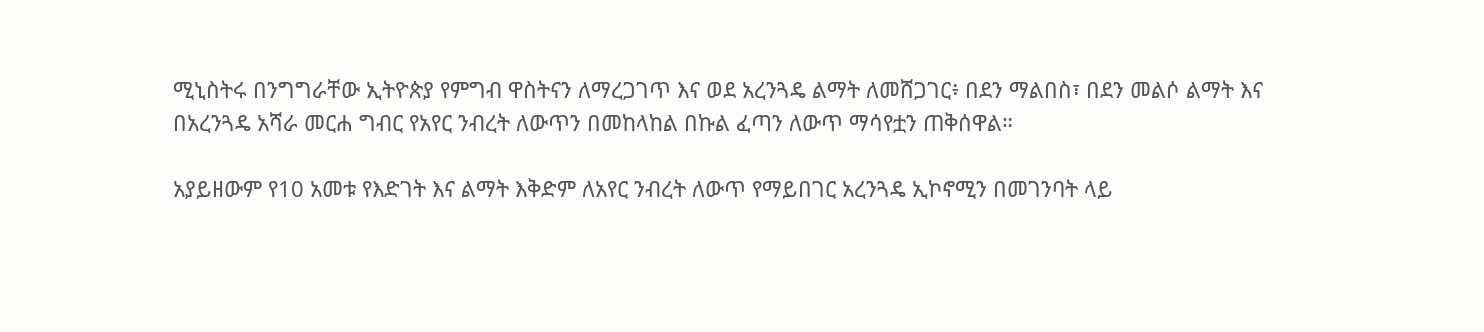ሚኒስትሩ በንግግራቸው ኢትዮጵያ የምግብ ዋስትናን ለማረጋገጥ እና ወደ አረንጓዴ ልማት ለመሸጋገር፥ በደን ማልበስ፣ በደን መልሶ ልማት እና በአረንጓዴ አሻራ መርሐ ግብር የአየር ንብረት ለውጥን በመከላከል በኩል ፈጣን ለውጥ ማሳየቷን ጠቅሰዋል።

አያይዘውም የ10 አመቱ የእድገት እና ልማት እቅድም ለአየር ንብረት ለውጥ የማይበገር አረንጓዴ ኢኮኖሚን በመገንባት ላይ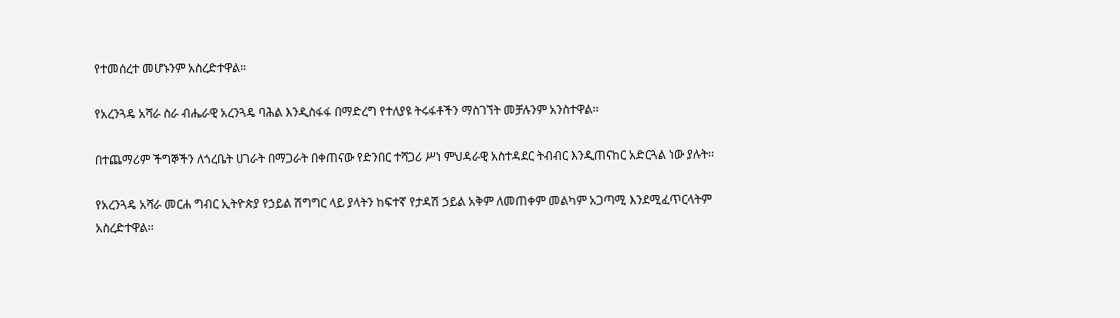የተመሰረተ መሆኑንም አስረድተዋል።

የአረንጓዴ አሻራ ስራ ብሔራዊ አረንጓዴ ባሕል እንዲስፋፋ በማድረግ የተለያዩ ትሩፋቶችን ማስገኘት መቻሉንም አንስተዋል፡፡

በተጨማሪም ችግኞችን ለጎረቤት ሀገራት በማጋራት በቀጠናው የድንበር ተሻጋሪ ሥነ ምህዳራዊ አስተዳደር ትብብር እንዲጠናከር አድርጓል ነው ያሉት፡፡

የአረንጓዴ አሻራ መርሐ ግብር ኢትዮጵያ የኃይል ሽግግር ላይ ያላትን ከፍተኛ የታዳሽ ኃይል አቅም ለመጠቀም መልካም አጋጣሚ እንደሚፈጥርላትም አስረድተዋል፡፡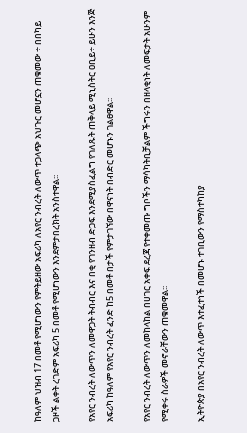ከዓለም ህዝብ 17 በመቶ የሚሆነውን የምትይዘው አፍሪካ ለአየር ንብረት ለውጥ ተጋላጭ አህጉር መሆኗን ጠቁመው ÷ በበካይ ጋዞች ልቀት ረገድም አፍሪካ 5 በመቶ የሚሆነውን እንደምታበረክት አንስተዋል፡፡

የአየር ንብረት ለውጥን ለመዋጋት ትብብር እና በቂ የገንዘብ ድጋፍ እንደሚያስፈልግ የገለጹት ጠቅላይ ሚኒስትር ዐቢይ÷ ይሁን እንጅ አፍሪካ ከዓለም የአየር ንብረት ፈንድ ከ5 በመቶ በታች የምታገኘው በዋናነት በብድር መሆኑን ገልፀዋል፡፡

የአየር ንብረት ለውጥን ለመከላከል በሀገር አቀፍ ደረጃ የተቀመጡ ግቦችን ማሳካትቢቻልም ችግሩን በዘላቂነት ለመፍታት አሁንም የሚቀሩ ስራዎች መኖራቸውን ጠቁመዋል፡፡

ኢትዮጵያ በአየር ንብረት ለውጥ እተፈተነች በመሆኑ ተገቢውን የማስተካከያ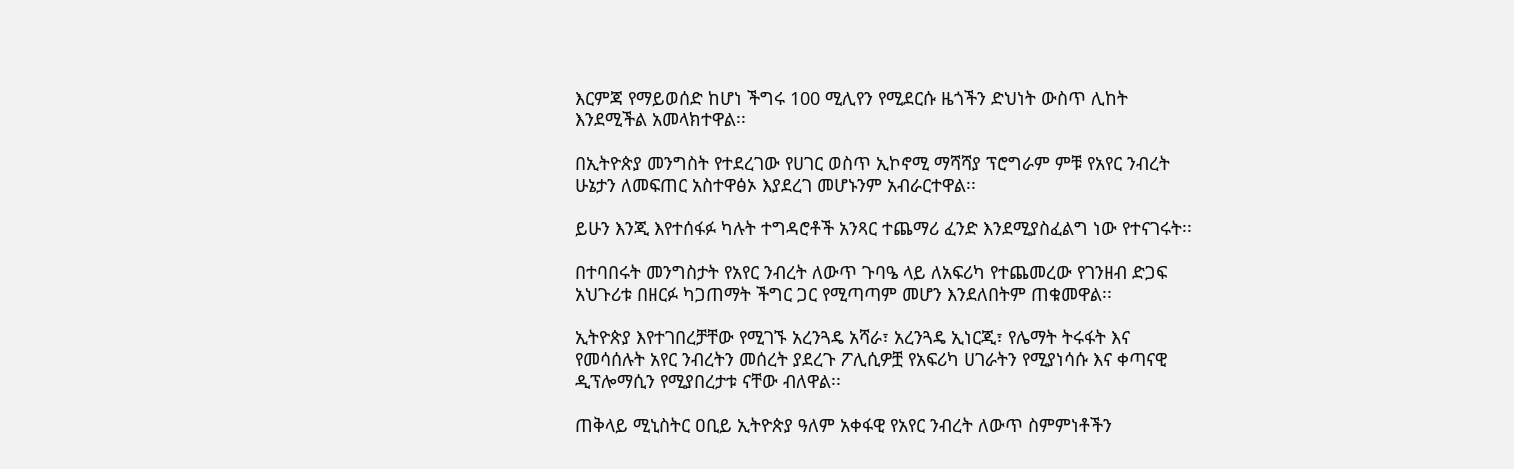እርምጃ የማይወሰድ ከሆነ ችግሩ 100 ሚሊየን የሚደርሱ ዜጎችን ድህነት ውስጥ ሊከት እንደሚችል አመላክተዋል፡፡

በኢትዮጵያ መንግስት የተደረገው የሀገር ወስጥ ኢኮኖሚ ማሻሻያ ፕሮግራም ምቹ የአየር ንብረት ሁኔታን ለመፍጠር አስተዋፅኦ እያደረገ መሆኑንም አብራርተዋል፡፡

ይሁን እንጂ እየተሰፋፉ ካሉት ተግዳሮቶች አንጻር ተጨማሪ ፈንድ እንደሚያስፈልግ ነው የተናገሩት፡፡

በተባበሩት መንግስታት የአየር ንብረት ለውጥ ጉባዔ ላይ ለአፍሪካ የተጨመረው የገንዘብ ድጋፍ አህጉሪቱ በዘርፉ ካጋጠማት ችግር ጋር የሚጣጣም መሆን እንደለበትም ጠቁመዋል፡፡

ኢትዮጵያ እየተገበረቻቸው የሚገኙ አረንጓዴ አሻራ፣ አረንጓዴ ኢነርጂ፣ የሌማት ትሩፋት እና የመሳሰሉት አየር ንብረትን መሰረት ያደረጉ ፖሊሲዎቿ የአፍሪካ ሀገራትን የሚያነሳሱ እና ቀጣናዊ ዲፕሎማሲን የሚያበረታቱ ናቸው ብለዋል፡፡

ጠቅላይ ሚኒስትር ዐቢይ ኢትዮጵያ ዓለም አቀፋዊ የአየር ንብረት ለውጥ ስምምነቶችን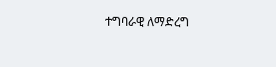ተግባራዊ ለማድረግ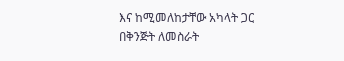እና ከሚመለከታቸው አካላት ጋር በቅንጅት ለመስራት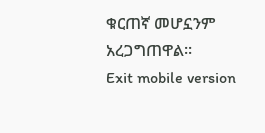ቁርጠኛ መሆኗንም አረጋግጠዋል፡፡
Exit mobile version